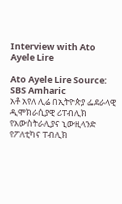Interview with Ato Ayele Lire

Ato Ayele Lire Source: SBS Amharic
አቶ አየለ ሊሬ በኢትዮጵያ ፌደራላዊ ዲሞክራሲያዊ ሪፐብሊክ የአውስትራሊያና ኒውዚላንድ የፖለቲካና ፐብሊክ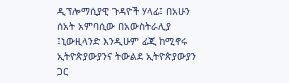ዲፕሎማሲያዊ ጉዳዮች ሃላፊ፤ በአሁን ሰአት አምባሲው በአውስትራሊያ ፤ኒውዚላንድ እንዲሁም ፊጂ ከሚኖሩ ኢትዮጵያውያንና ትውልደ ኢትዮጵያውያን ጋር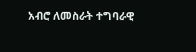አብሮ ለመስራት ተግባራዊ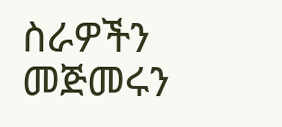ስራዎችን መጅመሩን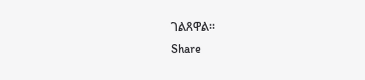ገልጸዋል።
Share